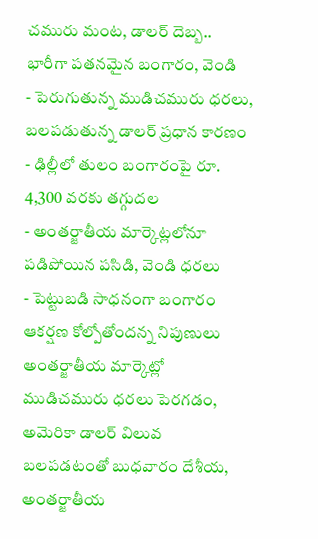చమురు మంట, డాలర్ దెబ్బ.. భారీగా పతనమైన బంగారం, వెండి
- పెరుగుతున్న ముడిచమురు ధరలు, బలపడుతున్న డాలర్ ప్రధాన కారణం
- ఢిల్లీలో తులం బంగారంపై రూ. 4,300 వరకు తగ్గుదల
- అంతర్జాతీయ మార్కెట్లలోనూ పడిపోయిన పసిడి, వెండి ధరలు
- పెట్టుబడి సాధనంగా బంగారం ఆకర్షణ కోల్పోతోందన్న నిపుణులు
అంతర్జాతీయ మార్కెట్లో ముడిచమురు ధరలు పెరగడం, అమెరికా డాలర్ విలువ బలపడటంతో బుధవారం దేశీయ, అంతర్జాతీయ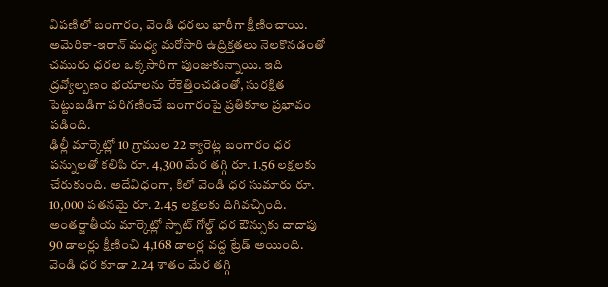విపణిలో బంగారం, వెండి ధరలు భారీగా క్షీణించాయి. అమెరికా-ఇరాన్ మధ్య మరోసారి ఉద్రిక్తతలు నెలకొనడంతో చమురు ధరల ఒక్కసారిగా పుంజుకున్నాయి. ఇది ద్రవ్యోల్బణం భయాలను రేకెత్తించడంతో, సురక్షిత పెట్టుబడిగా పరిగణించే బంగారంపై ప్రతికూల ప్రభావం పడింది.
ఢిల్లీ మార్కెట్లో 10 గ్రాముల 22 క్యారెట్ల బంగారం ధర పన్నులతో కలిపి రూ. 4,300 మేర తగ్గి రూ. 1.56 లక్షలకు చేరుకుంది. అదేవిధంగా, కిలో వెండి ధర సుమారు రూ. 10,000 పతనమై రూ. 2.45 లక్షలకు దిగివచ్చింది. అంతర్జాతీయ మార్కెట్లో స్పాట్ గోల్డ్ ధర ఔన్సుకు దాదాపు 90 డాలర్లు క్షీణించి 4,168 డాలర్ల వద్ద ట్రేడ్ అయింది. వెండి ధర కూడా 2.24 శాతం మేర తగ్గి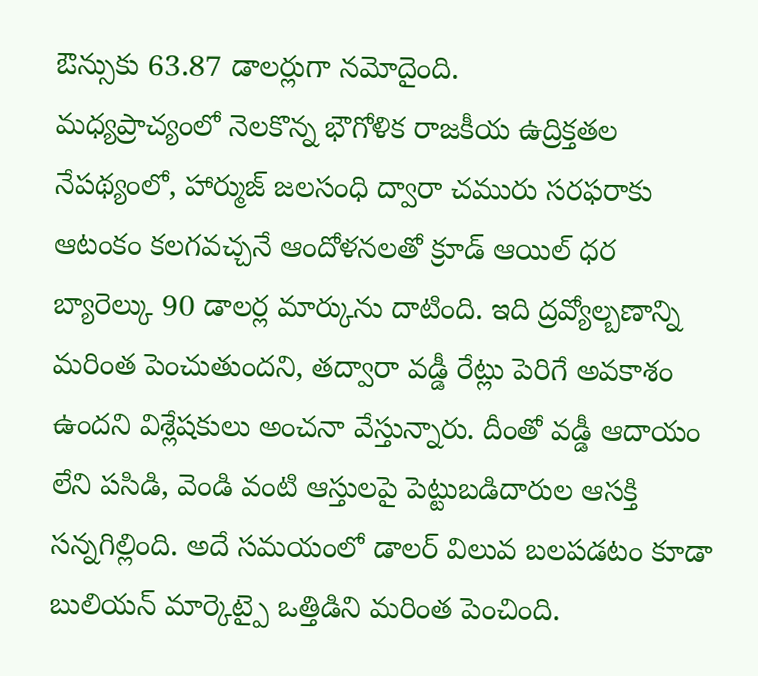ఔన్సుకు 63.87 డాలర్లుగా నమోదైంది.
మధ్యప్రాచ్యంలో నెలకొన్న భౌగోళిక రాజకీయ ఉద్రిక్తతల నేపథ్యంలో, హార్ముజ్ జలసంధి ద్వారా చమురు సరఫరాకు ఆటంకం కలగవచ్చనే ఆందోళనలతో క్రూడ్ ఆయిల్ ధర బ్యారెల్కు 90 డాలర్ల మార్కును దాటింది. ఇది ద్రవ్యోల్బణాన్ని మరింత పెంచుతుందని, తద్వారా వడ్డీ రేట్లు పెరిగే అవకాశం ఉందని విశ్లేషకులు అంచనా వేస్తున్నారు. దీంతో వడ్డీ ఆదాయం లేని పసిడి, వెండి వంటి ఆస్తులపై పెట్టుబడిదారుల ఆసక్తి సన్నగిల్లింది. అదే సమయంలో డాలర్ విలువ బలపడటం కూడా బులియన్ మార్కెట్పై ఒత్తిడిని మరింత పెంచింది.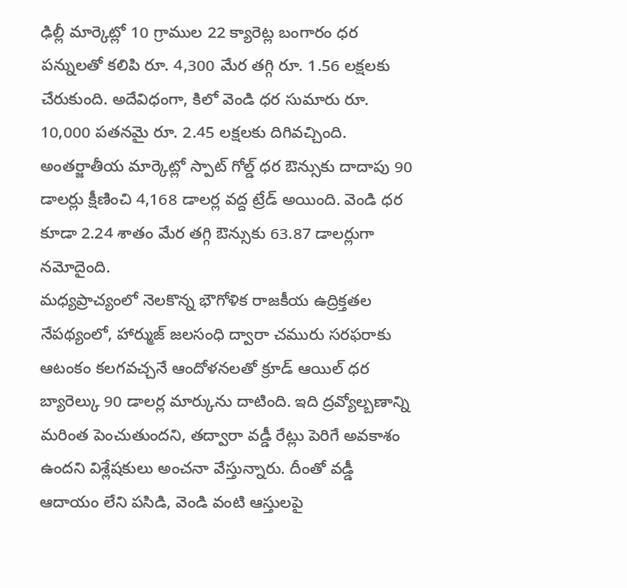ఢిల్లీ మార్కెట్లో 10 గ్రాముల 22 క్యారెట్ల బంగారం ధర పన్నులతో కలిపి రూ. 4,300 మేర తగ్గి రూ. 1.56 లక్షలకు చేరుకుంది. అదేవిధంగా, కిలో వెండి ధర సుమారు రూ. 10,000 పతనమై రూ. 2.45 లక్షలకు దిగివచ్చింది. అంతర్జాతీయ మార్కెట్లో స్పాట్ గోల్డ్ ధర ఔన్సుకు దాదాపు 90 డాలర్లు క్షీణించి 4,168 డాలర్ల వద్ద ట్రేడ్ అయింది. వెండి ధర కూడా 2.24 శాతం మేర తగ్గి ఔన్సుకు 63.87 డాలర్లుగా నమోదైంది.
మధ్యప్రాచ్యంలో నెలకొన్న భౌగోళిక రాజకీయ ఉద్రిక్తతల నేపథ్యంలో, హార్ముజ్ జలసంధి ద్వారా చమురు సరఫరాకు ఆటంకం కలగవచ్చనే ఆందోళనలతో క్రూడ్ ఆయిల్ ధర బ్యారెల్కు 90 డాలర్ల మార్కును దాటింది. ఇది ద్రవ్యోల్బణాన్ని మరింత పెంచుతుందని, తద్వారా వడ్డీ రేట్లు పెరిగే అవకాశం ఉందని విశ్లేషకులు అంచనా వేస్తున్నారు. దీంతో వడ్డీ ఆదాయం లేని పసిడి, వెండి వంటి ఆస్తులపై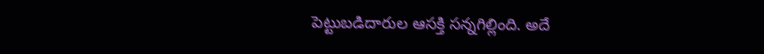పెట్టుబడిదారుల ఆసక్తి సన్నగిల్లింది. అదే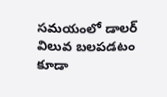సమయంలో డాలర్ విలువ బలపడటం కూడా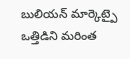బులియన్ మార్కెట్పై ఒత్తిడిని మరింత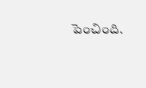పెంచింది.